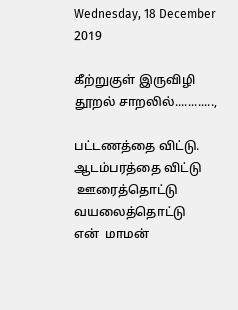Wednesday, 18 December 2019

கீற்றுகுள் இருவிழி தூறல் சாறலில்............,

பட்டணத்தை விட்டு. ஆடம்பரத்தை விட்டு
 ஊரைத்தொட்டு   வயலைத்தொட்டு
என்  மாமன்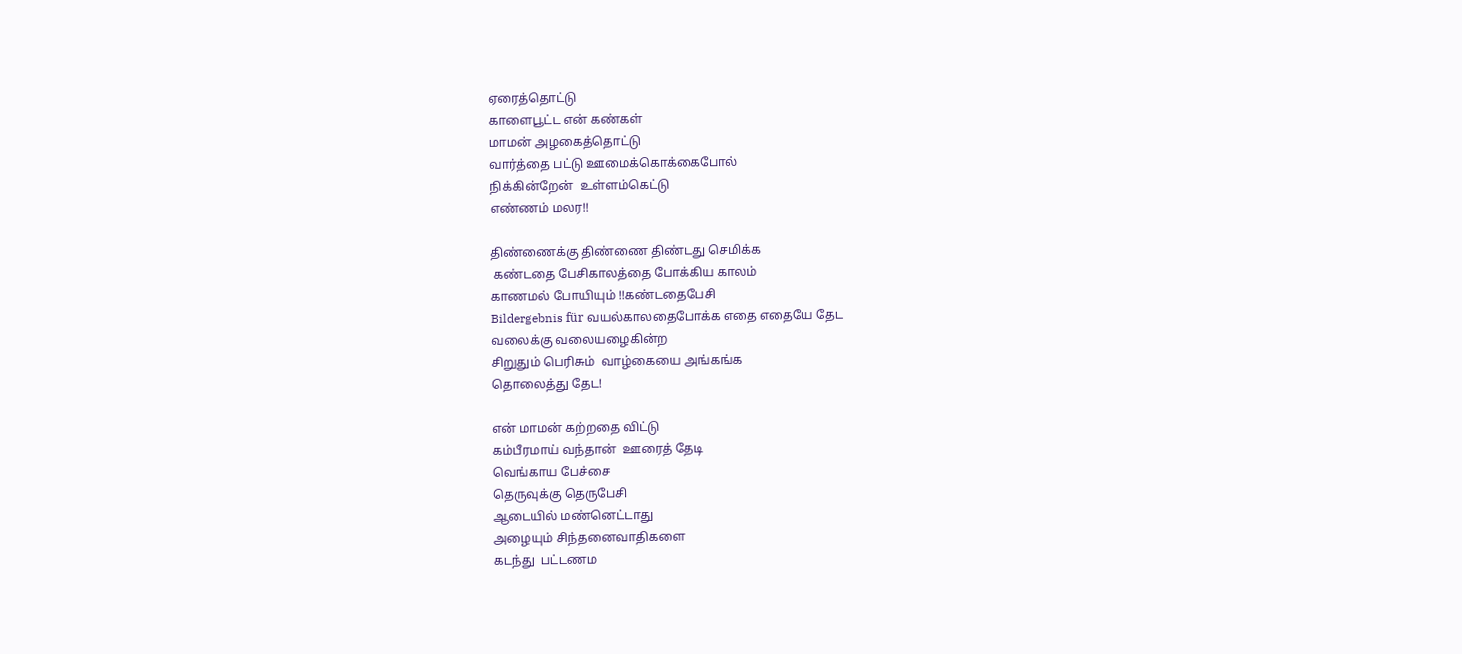ஏரைத்தொட்டு
காளைபூட்ட என் கண்கள்
மாமன் அழகைத்தொட்டு
வார்த்தை பட்டு ஊமைக்கொக்கைபோல்
நிக்கின்றேன்  உள்ளம்கெட்டு
எண்ணம் மலர!!

திண்ணைக்கு திண்ணை திண்டது செமிக்க
 கண்டதை பேசிகாலத்தை போக்கிய காலம்
காணமல் போயியும் !!கண்டதைபேசி
Bildergebnis für வயல்காலதைபோக்க எதை எதையே தேட
வலைக்கு வலையழைகின்ற
சிறுதும் பெரிசும்  வாழ்கையை அங்கங்க
தொலைத்து தேட!

என் மாமன் கற்றதை விட்டு
கம்பீரமாய் வந்தான்  ஊரைத் தேடி
வெங்காய பேச்சை
தெருவுக்கு தெருபேசி
ஆடையில் மண்னெட்டாது
அழையும் சிந்தனைவாதிகளை
கடந்து  பட்டணம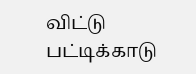விட்டு பட்டிக்காடு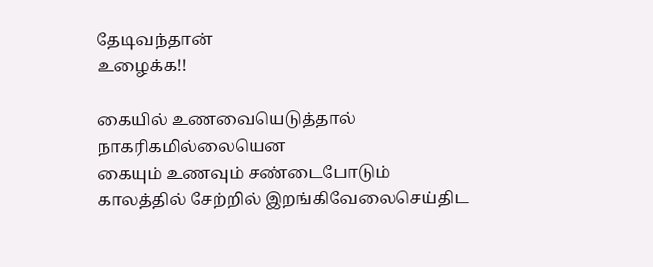தேடிவந்தான்
உழைக்க!!

கையில் உணவையெடுத்தால்
நாகரிகமில்லையென
கையும் உணவும் சண்டைபோடும்
காலத்தில் சேற்றில் இறங்கிவேலைசெய்திட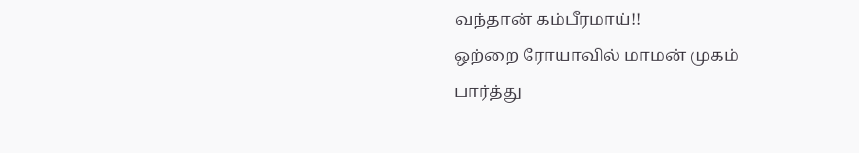வந்தான் கம்பீரமாய்!!
ஒற்றை ரோயாவில் மாமன் முகம் பார்த்து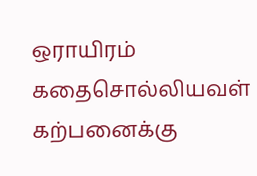ஒராயிரம் கதைசொல்லியவள் கற்பனைக்கு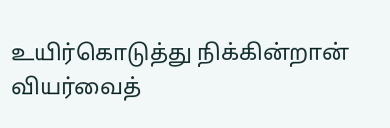உயிர்கொடுத்து நிக்கின்றான் வியர்வைத்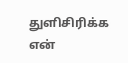துளிசிரிக்க
என்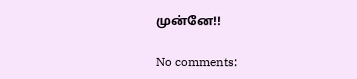முன்னே!!

No comments: